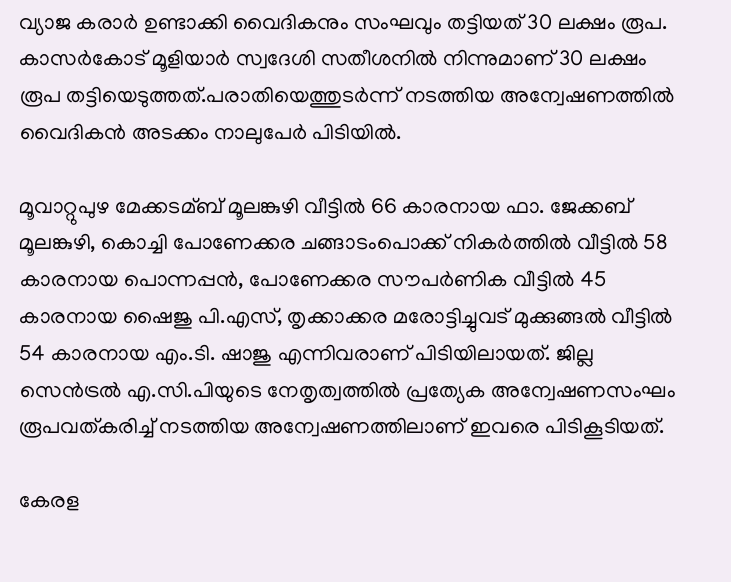വ്യാജ കരാർ ഉണ്ടാക്കി വൈദികനും സംഘവും തട്ടിയത് 30 ലക്ഷം രൂപ. കാസർകോട് മൂളിയാർ സ്വദേശി സതീശനില്‍ നിന്നുമാണ് 30 ലക്ഷം രൂപ തട്ടിയെടുത്തത്.പരാതിയെത്തുടർന്ന് നടത്തിയ അന്വേഷണത്തില്‍ വൈദികൻ അടക്കം നാലുപേർ പിടിയില്‍.

മൂവാറ്റുപുഴ മേക്കടമ്ബ് മൂലങ്കുഴി വീട്ടില്‍ 66 കാരനായ ഫാ. ജേക്കബ് മൂലങ്കുഴി, കൊച്ചി പോണേക്കര ചങ്ങാടംപൊക്ക് നികർത്തില്‍ വീട്ടില്‍ 58 കാരനായ പൊന്നപ്പൻ, പോണേക്കര സൗപർണിക വീട്ടില്‍ 45 കാരനായ ഷൈജു പി.എസ്, തൃക്കാക്കര മരോട്ടിച്ചുവട് മുക്കുങ്ങല്‍ വീട്ടില്‍ 54 കാരനായ എം.ടി. ഷാജു എന്നിവരാണ് പിടിയിലായത്. ജില്ല സെൻട്രല്‍ എ.സി.പിയുടെ നേതൃത്വത്തില്‍ പ്രത്യേക അന്വേഷണസംഘം രൂപവത്കരിച്ച്‌ നടത്തിയ അന്വേഷണത്തിലാണ് ഇവരെ പിടികൂടിയത്.

കേരള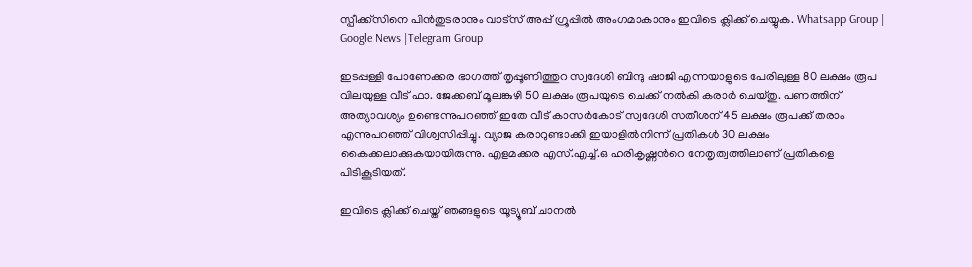സ്പീക്ക്സിനെ പിൻതുടരാനും വാട്സ് അപ്പ് ഗ്രൂപ്പിൽ അംഗമാകാനും ഇവിടെ ക്ലിക്ക് ചെയ്യുക. Whatsapp Group | Google News |Telegram Group

ഇടപ്പള്ളി പോണേക്കര ഭാഗത്ത് തൃപ്പൂണിത്തുറ സ്വദേശി ബിന്ദു ഷാജി എന്നയാളുടെ പേരിലുള്ള 80 ലക്ഷം രൂപ വിലയുള്ള വീട് ഫാ. ജേക്കബ് മൂലങ്കുഴി 50 ലക്ഷം രൂപയുടെ ചെക്ക് നല്‍കി കരാർ ചെയ്തു. പണത്തിന് അത്യാവശ്യം ഉണ്ടെന്നുപറഞ്ഞ് ഇതേ വീട് കാസർകോട് സ്വദേശി സതീശന് 45 ലക്ഷം രൂപക്ക് തരാം എന്നുപറഞ്ഞ് വിശ്വസിപ്പിച്ചു. വ്യാജ കരാറുണ്ടാക്കി ഇയാളില്‍നിന്ന് പ്രതികള്‍ 30 ലക്ഷം കൈക്കലാക്കുകയായിരുന്നു. എളമക്കര എസ്.എച്ച്‌.ഒ ഹരികൃഷ്ണന്‍റെ നേതൃത്വത്തിലാണ് പ്രതികളെ പിടികൂടിയത്.

ഇവിടെ ക്ലിക്ക് ചെയ്ത് ഞങ്ങളുടെ യൂട്യൂബ് ചാനൽ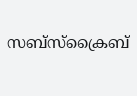സബ്സ്ക്രൈബ്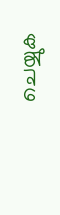ചെയ്യുക